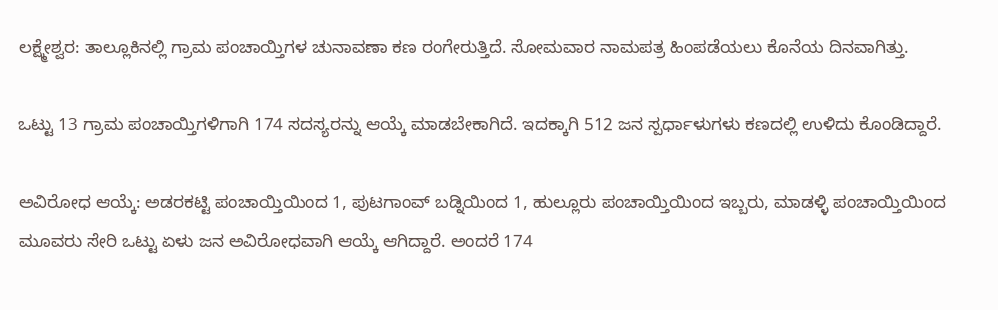ಲಕ್ಷ್ಮೇಶ್ವರ: ತಾಲ್ಲೂಕಿನಲ್ಲಿ ಗ್ರಾಮ ಪಂಚಾಯ್ತಿಗಳ ಚುನಾವಣಾ ಕಣ ರಂಗೇರುತ್ತಿದೆ. ಸೋಮವಾರ ನಾಮಪತ್ರ ಹಿಂಪಡೆಯಲು ಕೊನೆಯ ದಿನವಾಗಿತ್ತು.

ಒಟ್ಟು 13 ಗ್ರಾಮ ಪಂಚಾಯ್ತಿಗಳಿಗಾಗಿ 174 ಸದಸ್ಯರನ್ನು ಆಯ್ಕೆ ಮಾಡಬೇಕಾಗಿದೆ. ಇದಕ್ಕಾಗಿ 512 ಜನ ಸ್ಪರ್ಧಾಳುಗಳು ಕಣದಲ್ಲಿ ಉಳಿದು ಕೊಂಡಿದ್ದಾರೆ.

ಅವಿರೋಧ ಆಯ್ಕೆ: ಅಡರಕಟ್ಟಿ ಪಂಚಾಯ್ತಿಯಿಂದ 1, ಪುಟಗಾಂವ್‍ ಬಡ್ನಿಯಿಂದ 1, ಹುಲ್ಲೂರು ಪಂಚಾಯ್ತಿಯಿಂದ ಇಬ್ಬರು, ಮಾಡಳ್ಳಿ ಪಂಚಾಯ್ತಿಯಿಂದ ಮೂವರು ಸೇರಿ ಒಟ್ಟು ಏಳು ಜನ ಅವಿರೋಧವಾಗಿ ಆಯ್ಕೆ ಆಗಿದ್ದಾರೆ. ಅಂದರೆ 174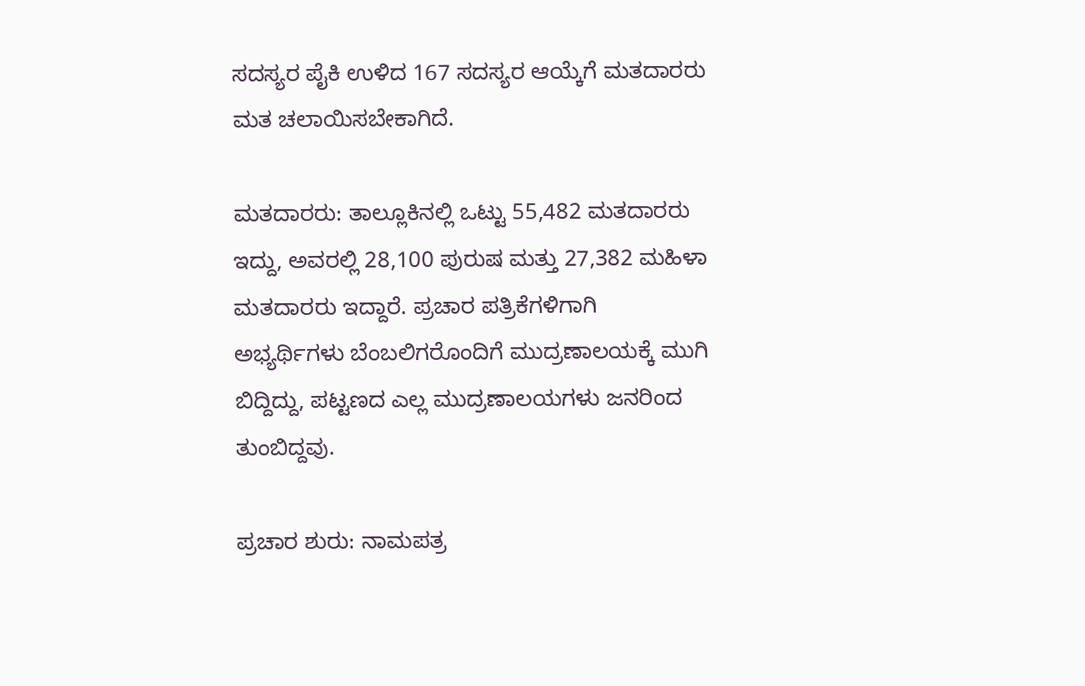ಸದಸ್ಯರ ಪೈಕಿ ಉಳಿದ 167 ಸದಸ್ಯರ ಆಯ್ಕೆಗೆ ಮತದಾರರು ಮತ ಚಲಾಯಿಸಬೇಕಾಗಿದೆ.

ಮತದಾರರು: ತಾಲ್ಲೂಕಿನಲ್ಲಿ ಒಟ್ಟು 55,482 ಮತದಾರರು ಇದ್ದು, ಅವರಲ್ಲಿ 28,100 ಪುರುಷ ಮತ್ತು 27,382 ಮಹಿಳಾ ಮತದಾರರು ಇದ್ದಾರೆ. ಪ್ರಚಾರ ಪತ್ರಿಕೆಗಳಿಗಾಗಿ ಅಭ್ಯರ್ಥಿಗಳು ಬೆಂಬಲಿಗರೊಂದಿಗೆ ಮುದ್ರಣಾಲಯಕ್ಕೆ ಮುಗಿ ಬಿದ್ದಿದ್ದು, ಪಟ್ಟಣದ ಎಲ್ಲ ಮುದ್ರಣಾಲಯಗಳು ಜನರಿಂದ ತುಂಬಿದ್ದವು.

ಪ್ರಚಾರ ಶುರು: ನಾಮಪತ್ರ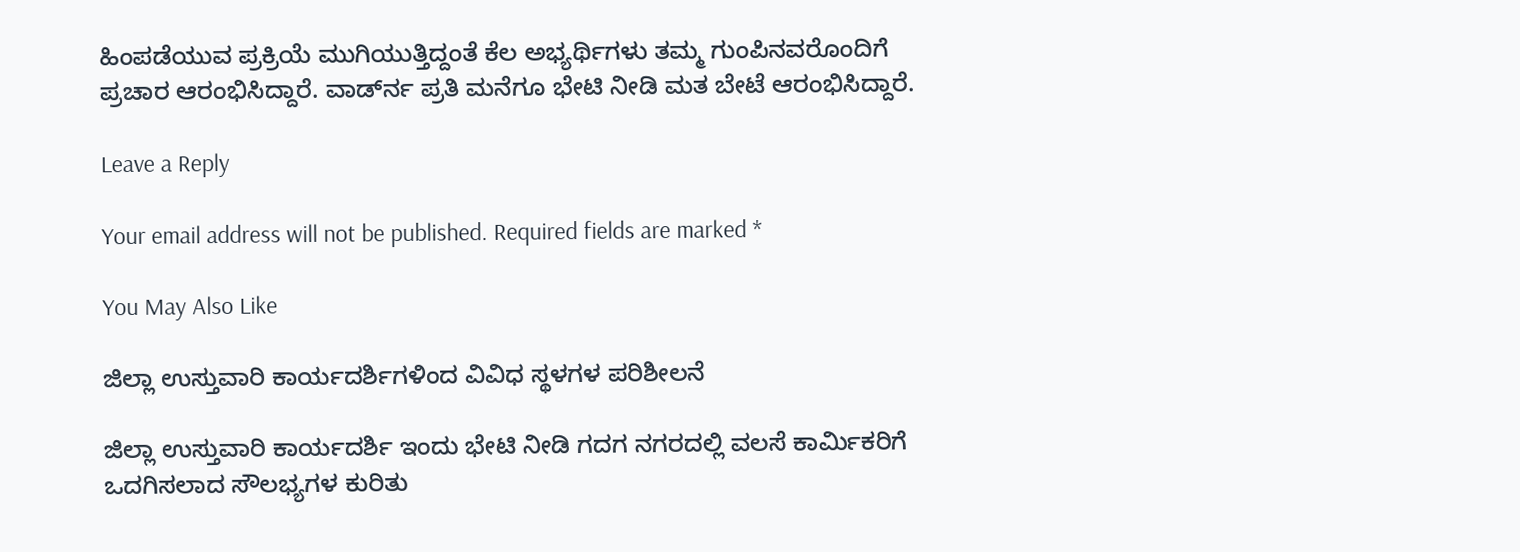ಹಿಂಪಡೆಯುವ ಪ್ರಕ್ರಿಯೆ ಮುಗಿಯುತ್ತಿದ್ದಂತೆ ಕೆಲ ಅಭ್ಯರ್ಥಿಗಳು ತಮ್ಮ ಗುಂಪಿನವರೊಂದಿಗೆ ಪ್ರಚಾರ ಆರಂಭಿಸಿದ್ದಾರೆ. ವಾರ್ಡ್‍ನ ಪ್ರತಿ ಮನೆಗೂ ಭೇಟಿ ನೀಡಿ ಮತ ಬೇಟೆ ಆರಂಭಿಸಿದ್ದಾರೆ.

Leave a Reply

Your email address will not be published. Required fields are marked *

You May Also Like

ಜಿಲ್ಲಾ ಉಸ್ತುವಾರಿ ಕಾರ್ಯದರ್ಶಿಗಳಿಂದ ವಿವಿಧ ಸ್ಥಳಗಳ ಪರಿಶೀಲನೆ

ಜಿಲ್ಲಾ ಉಸ್ತುವಾರಿ ಕಾರ್ಯದರ್ಶಿ ಇಂದು ಭೇಟಿ ನೀಡಿ ಗದಗ ನಗರದಲ್ಲಿ ವಲಸೆ ಕಾರ್ಮಿಕರಿಗೆ ಒದಗಿಸಲಾದ ಸೌಲಭ್ಯಗಳ ಕುರಿತು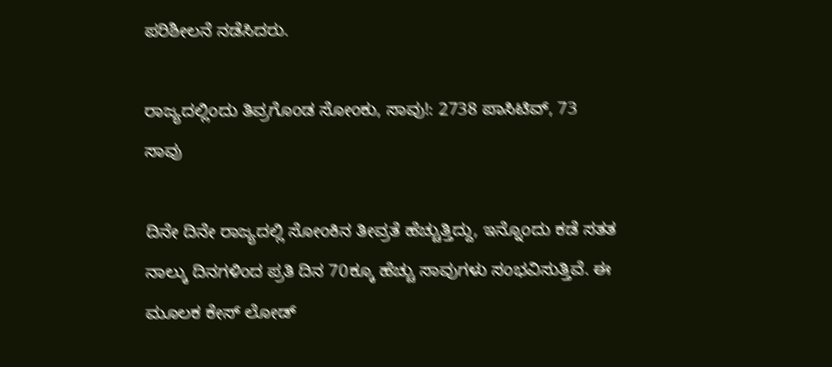ಪರಿಶೀಲನೆ ನಡೆಸಿದರು.

ರಾಜ್ಯದಲ್ಲಿಂದು ತಿವ್ರಗೊಂಡ ಸೋಂಕು, ಸಾವು!: 2738 ಪಾಸಿಟಿವ್, 73 ಸಾವು

ದಿನೇ ದಿನೇ ರಾಜ್ಯದಲ್ಲಿ ಸೋಂಕಿನ ತೀವ್ರತೆ ಹೆಚ್ಚುತ್ತಿದ್ದು, ಇನ್ನೊಂದು ಕಡೆ ಸತತ ನಾಲ್ಕು ದಿನಗಳಿಂದ ಪ್ರತಿ ದಿನ 70ಕ್ಕೂ ಹೆಚ್ಚು ಸಾವುಗಳು ಸಂಭವಿಸುತ್ತಿವೆ. ಈ ಮೂಲಕ ಕೇಸ್ ಲೋಡ್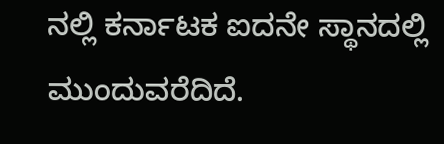ನಲ್ಲಿ ಕರ್ನಾಟಕ ಐದನೇ ಸ್ಥಾನದಲ್ಲಿ ಮುಂದುವರೆದಿದೆ.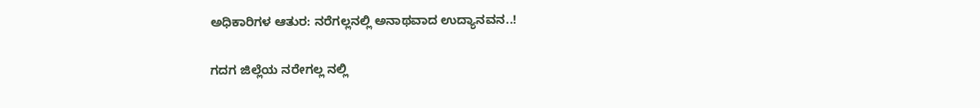ಅಧಿಕಾರಿಗಳ ಆತುರ: ನರೆಗಲ್ಲನಲ್ಲಿ ಅನಾಥವಾದ ಉದ್ಯಾನವನ..!

ಗದಗ ಜಿಲ್ಲೆಯ ನರೇಗಲ್ಲ ನಲ್ಲಿ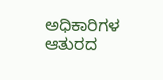ಅಧಿಕಾರಿಗಳ ಆತುರದ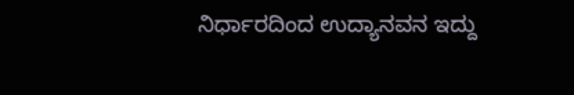ನಿರ್ಧಾರದಿಂದ ಉದ್ಯಾನವನ ಇದ್ದು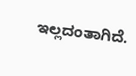ಇಲ್ಲದಂತಾಗಿದೆ.